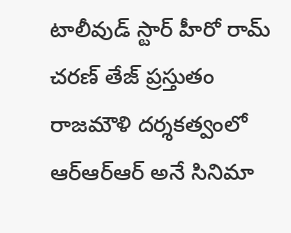టాలీవుడ్ స్టార్ హీరో రామ్ చరణ్ తేజ్ ప్రస్తుతం రాజమౌళి దర్శకత్వంలో ఆర్ఆర్ఆర్ అనే సినిమా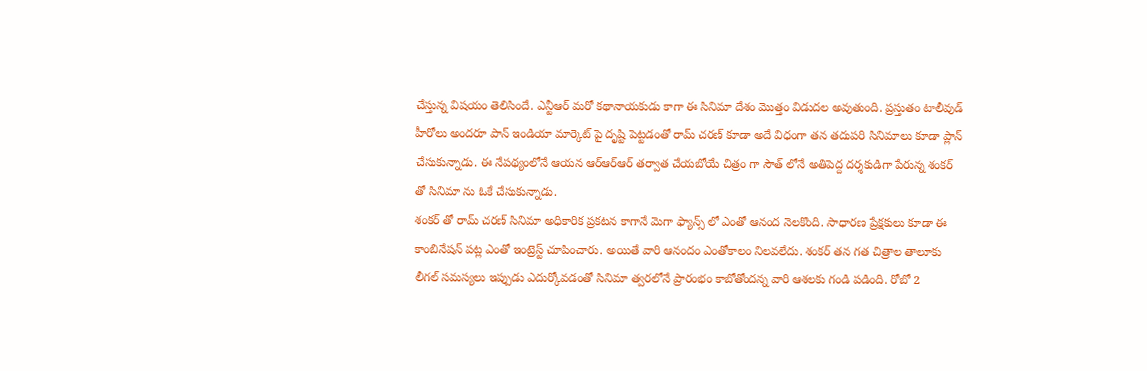చేస్తున్న విషయం తెలిసిందే. ఎన్టీఆర్ మరో కథానాయకుడు కాగా ఈ సినిమా దేశం మొత్తం విడుదల అవుతుంది. ప్రస్తుతం టాలీవుడ్ హీరోలు అందరూ పాన్ ఇండియా మార్కెట్ పై దృష్టి పెట్టడంతో రామ్ చరణ్ కూడా అదే విధంగా తన తదుపరి సినిమాలు కూడా ప్లాన్ చేసుకున్నాడు. ఈ నేపథ్యంలోనే ఆయన ఆర్ఆర్ఆర్ తర్వాత చేయబోయే చిత్రం గా సౌత్ లోనే అతిపెద్ద దర్శకుడిగా పేరున్న శంకర్ తో సినిమా ను ఓకే చేసుకున్నాడు.
శంకర్ తో రామ్ చరణ్ సినిమా అధికారిక ప్రకటన కాగానే మెగా ఫ్యాన్స్ లో ఎంతో ఆనంద నెలకొంది. సాధారణ ప్రేక్షకులు కూడా ఈ కాంబినేషన్ పట్ల ఎంతో ఇంట్రెస్ట్ చూపించారు. అయితే వారి ఆనందం ఎంతోకాలం నిలవలేదు. శంకర్ తన గత చిత్రాల తాలూకు లీగల్ సమస్యలు ఇప్పుడు ఎదుర్కోవడంతో సినిమా త్వరలోనే ప్రారంభం కాబోతోందన్న వారి ఆశలకు గండి పడింది. రోబో 2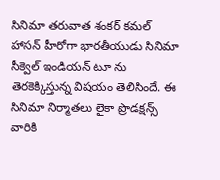సినిమా తరువాత శంకర్ కమల్ హాసన్ హీరోగా భారతీయుడు సినిమా సీక్వెల్ ఇండియన్ టూ ను తెరకెక్కిస్తున్న విషయం తెలిసిందే. ఈ సినిమా నిర్మాతలు లైకా ప్రొడక్షన్స్ వారికి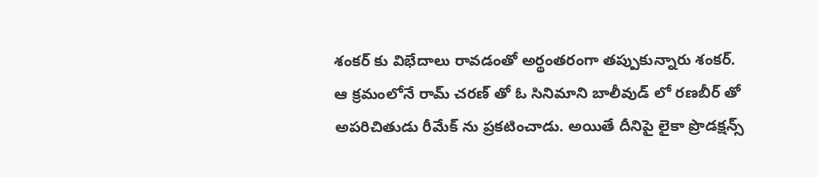శంకర్ కు విభేదాలు రావడంతో అర్థంతరంగా తప్పుకున్నారు శంకర్.
ఆ క్రమంలోనే రామ్ చరణ్ తో ఓ సినిమాని బాలీవుడ్ లో రణబీర్ తో అపరిచితుడు రీమేక్ ను ప్రకటించాడు. అయితే దీనిపై లైకా ప్రొడక్షన్స్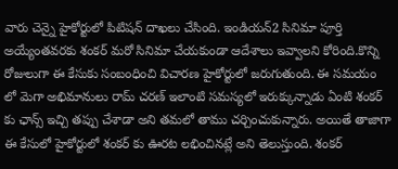వారు చెన్నై హైకోర్టులో పిటిషన్ దాఖలు చేసింది. ఇండియన్2 సినిమా పూర్తి అయ్యేంతవరకు శంకర్ మరో సినిమా చేయకుండా ఆదేశాలు ఇవ్వాలని కోరింది.కొన్ని రోజులుగా ఈ కేసుకు సంబంధించి విచారణ హైకోర్టులో జరుగుతుంది. ఈ సమయం లో మెగా అభిమానులు రామ్ చరణ్ ఇలాంటి సమస్యలో ఇరుక్కున్నాడు ఏంటి శంకర్ కు ఛాన్స్ ఇచ్చి తప్పు చేశాడా అని తమలో తాము చర్చించుకున్నారు. అయితే తాజాగా ఈ కేసులో హైకోర్టులో శంకర్ కు ఊరట లభించినట్లే అని తెలుస్తుంది. శంకర్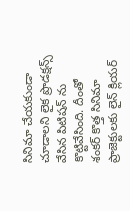సినిమా చేయకుండా చూడాలని లైక ప్రొడక్షన్స్ వేసిన పిటిషన్ ను కొట్టివేసింది. దీంతో శంకర్ కొత్త సినిమా ప్రాజెక్టులకు లైన్ క్లియర్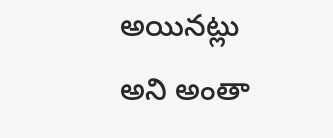అయినట్లు అని అంతా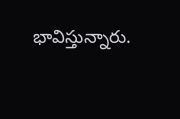భావిస్తున్నారు.